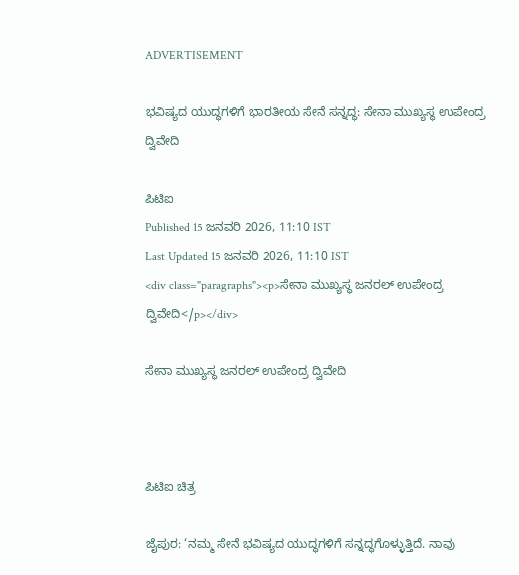ADVERTISEMENT

ಭವಿಷ್ಯದ ಯುದ್ಧಗಳಿಗೆ ಭಾರತೀಯ ಸೇನೆ ಸನ್ನದ್ಧ: ಸೇನಾ ಮುಖ್ಯಸ್ಥ ಉಪೇಂದ್ರ ದ್ವಿವೇದಿ

ಪಿಟಿಐ
Published 15 ಜನವರಿ 2026, 11:10 IST
Last Updated 15 ಜನವರಿ 2026, 11:10 IST
<div class="paragraphs"><p>ಸೇನಾ ಮುಖ್ಯಸ್ಥ ಜನರಲ್‌ ಉಪೇಂದ್ರ ದ್ವಿವೇದಿ</p></div>

ಸೇನಾ ಮುಖ್ಯಸ್ಥ ಜನರಲ್‌ ಉಪೇಂದ್ರ ದ್ವಿವೇದಿ



ಪಿಟಿಐ ಚಿತ್ರ

ಜೈಪುರ: ‘ನಮ್ಮ ಸೇನೆ ಭವಿಷ್ಯದ ಯುದ್ಧಗಳಿಗೆ ಸನ್ನದ್ಧಗೊಳ್ಳುತ್ತಿದೆ. ನಾವು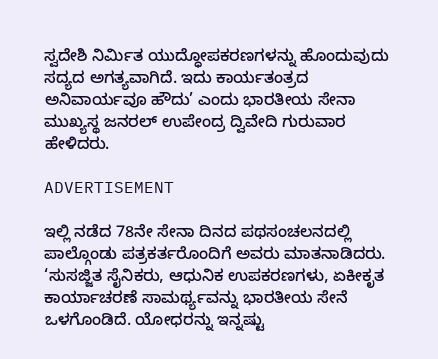ಸ್ವದೇಶಿ ನಿರ್ಮಿತ ಯುದ್ಧೋಪಕರಣಗಳನ್ನು ಹೊಂದುವುದು ಸದ್ಯದ ಅಗತ್ಯವಾಗಿದೆ. ಇದು ಕಾರ್ಯತಂತ್ರದ ಅನಿವಾರ್ಯವೂ ಹೌದು’ ಎಂದು ಭಾರತೀಯ ಸೇನಾ ಮುಖ್ಯಸ್ಥ ಜನರಲ್ ಉಪೇಂದ್ರ ದ್ವಿವೇದಿ ಗುರುವಾರ ಹೇಳಿದರು.

ADVERTISEMENT

ಇಲ್ಲಿ ನಡೆದ 78ನೇ ಸೇನಾ ದಿನದ ಪಥಸಂಚಲನದಲ್ಲಿ ಪಾಲ್ಗೊಂಡು ಪತ್ರಕರ್ತರೊಂದಿಗೆ ಅವರು ಮಾತನಾಡಿದರು. ‘ಸುಸಜ್ಜಿತ ಸೈನಿಕರು, ಆಧುನಿಕ ಉಪಕರಣಗಳು, ಏಕೀಕೃತ ಕಾರ್ಯಾಚರಣೆ ಸಾಮರ್ಥ್ಯವನ್ನು ಭಾರತೀಯ ಸೇನೆ ಒಳಗೊಂಡಿದೆ. ಯೋಧರನ್ನು ಇನ್ನಷ್ಟು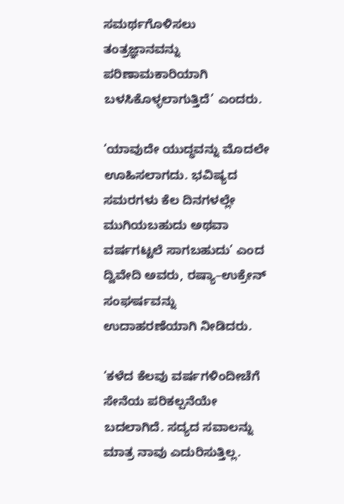ಸಮರ್ಥಗೊಳಿಸಲು ತಂತ್ರಜ್ಞಾನವನ್ನು ಪರಿಣಾಮಕಾರಿಯಾಗಿ ಬಳಸಿಕೊಳ್ಳಲಾಗುತ್ತಿದೆ’ ಎಂದರು.

‘ಯಾವುದೇ ಯುದ್ಧವನ್ನು ಮೊದಲೇ ಊಹಿಸಲಾಗದು. ಭವಿಷ್ಯದ ಸಮರಗಳು ಕೆಲ ದಿನಗಳಲ್ಲೇ ಮುಗಿಯಬಹುದು ಅಥವಾ ವರ್ಷಗಟ್ಟಲೆ ಸಾಗಬಹುದು’ ಎಂದ ದ್ವಿವೇದಿ ಅವರು, ರಷ್ಯಾ–ಉಕ್ರೇನ್‌ ಸಂಘರ್ಷವನ್ನು ಉದಾಹರಣೆಯಾಗಿ ನೀಡಿದರು.

‘ಕಳೆದ ಕೆಲವು ವರ್ಷಗಳಿಂದೀಚೆಗೆ ಸೇನೆಯ ಪರಿಕಲ್ಪನೆಯೇ ಬದಲಾಗಿದೆ. ಸದ್ಯದ ಸವಾಲನ್ನು ಮಾತ್ರ ನಾವು ಎದುರಿಸುತ್ತಿಲ್ಲ.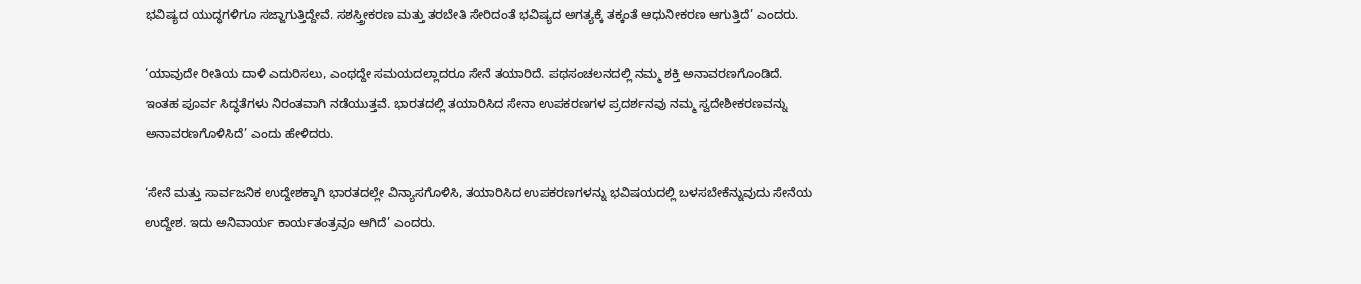ಭವಿಷ್ಯದ ಯುದ್ಧಗಳಿಗೂ ಸಜ್ಜಾಗುತ್ತಿದ್ದೇವೆ. ಸಶಸ್ತ್ರೀಕರಣ ಮತ್ತು ತರಬೇತಿ ಸೇರಿದಂತೆ ಭವಿಷ್ಯದ ಅಗತ್ಯಕ್ಕೆ ತಕ್ಕಂತೆ ಆಧುನೀಕರಣ ಆಗುತ್ತಿದೆ’ ಎಂದರು.

‘ಯಾವುದೇ ರೀತಿಯ ದಾಳಿ ಎದುರಿಸಲು, ಎಂಥದ್ದೇ ಸಮಯದಲ್ಲಾದರೂ ಸೇನೆ ತಯಾರಿದೆ. ಪಥಸಂಚಲನದಲ್ಲಿ ನಮ್ಮ ಶಕ್ತಿ ಅನಾವರಣಗೊಂಡಿದೆ. ಇಂತಹ ಪೂರ್ವ ಸಿದ್ಧತೆಗಳು ನಿರಂತವಾಗಿ ನಡೆಯುತ್ತವೆ. ಭಾರತದಲ್ಲಿ ತಯಾರಿಸಿದ ಸೇನಾ ಉಪಕರಣಗಳ ಪ್ರದರ್ಶನವು ನಮ್ಮ ಸ್ವದೇಶೀಕರಣವನ್ನು ಅನಾವರಣಗೊಳಿಸಿದೆ’ ಎಂದು ಹೇಳಿದರು.

‘ಸೇನೆ ಮತ್ತು ಸಾರ್ವಜನಿಕ ಉದ್ದೇಶಕ್ಕಾಗಿ ಭಾರತದಲ್ಲೇ ವಿನ್ಯಾಸಗೊಳಿಸಿ, ತಯಾರಿಸಿದ ಉಪಕರಣಗಳನ್ನು ಭವಿಷಯದಲ್ಲಿ ಬಳಸಬೇಕೆನ್ನುವುದು ಸೇನೆಯ ಉದ್ದೇಶ. ಇದು ಅನಿವಾರ್ಯ ಕಾರ್ಯತಂತ್ರವೂ ಆಗಿದೆ’ ಎಂದರು.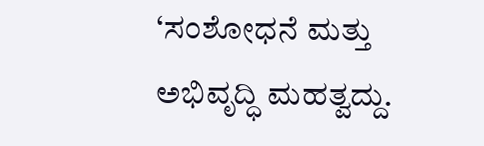‘ಸಂಶೋಧನೆ ಮತ್ತು ಅಭಿವೃದ್ಧಿ ಮಹತ್ವದ್ದು.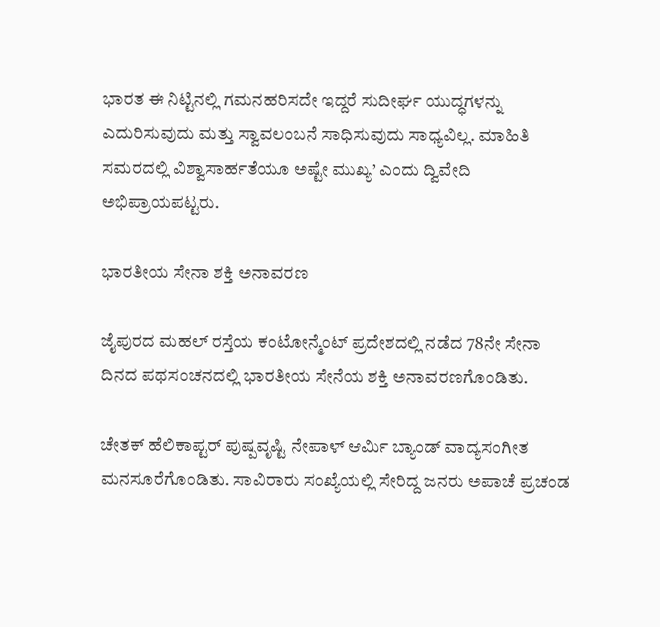ಭಾರತ ಈ ನಿಟ್ಟಿನಲ್ಲಿ ಗಮನಹರಿಸದೇ ಇದ್ದರೆ ಸುದೀರ್ಘ ಯುದ್ಧಗಳನ್ನು ಎದುರಿಸುವುದು ಮತ್ತು ಸ್ವಾವಲಂಬನೆ ಸಾಧಿಸುವುದು ಸಾಧ್ಯವಿಲ್ಲ. ಮಾಹಿತಿ ಸಮರದಲ್ಲಿ ವಿಶ್ವಾಸಾರ್ಹತೆಯೂ ಅಷ್ಟೇ ಮುಖ್ಯ’ ಎಂದು ದ್ವಿವೇದಿ ಅಭಿಪ್ರಾಯಪಟ್ಟರು.

ಭಾರತೀಯ ಸೇನಾ ಶಕ್ತಿ ಅನಾವರಣ

ಜೈಪುರದ ಮಹಲ್ ರಸ್ತೆಯ ಕಂಟೋನ್ಮೆಂಟ್ ಪ್ರದೇಶದಲ್ಲಿ ನಡೆದ 78ನೇ ಸೇನಾ ದಿನದ ಪಥಸಂಚನದಲ್ಲಿ ಭಾರತೀಯ ಸೇನೆಯ ಶಕ್ತಿ ಅನಾವರಣಗೊಂಡಿತು.

ಚೇತಕ್ ಹೆಲಿಕಾಪ್ಟರ್ ಪುಷ್ಪವೃಷ್ಟಿ ನೇಪಾಳ್‌ ಆರ್ಮಿ ಬ್ಯಾಂಡ್‌ ವಾದ್ಯಸಂಗೀತ ಮನಸೂರೆಗೊಂಡಿತು. ಸಾವಿರಾರು ಸಂಖ್ಯೆಯಲ್ಲಿ ಸೇರಿದ್ದ ಜನರು ಅಪಾಚೆ ಪ್ರಚಂಡ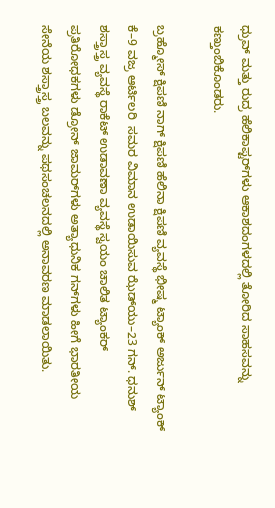ಧ್ರುವ್ ಮತ್ತು ರುದ್ರ ಹೆಲಿಕಾಪ್ಟರ್‌ಗಳು ಆಕಾಶದಂಗಳದಲ್ಲಿ ತೋರಿದ ಸಾಹಸವನ್ನು ಕಣ್ತುಂಬಿಕೊಂಡರು.

ಬ್ರಹ್ಮೋಸ್ ಕ್ಷಿಪಣಿ ನಾಗ್ ಕ್ಷಿಪಣಿ ಹೆಲಿನಾ ಕ್ಷಿಪಣಿ ವ್ಯವಸ್ಥೆ ಭೀಷ್ಮ ಟ್ಯಾಂಕ್ ಅರ್ಜುನ್‌ ಟ್ಯಾಂಕ್‌ ಕೆ–9 ವಜ್ರ ಆರ್ಟಿಲರಿ  ಸಮರ ವಿಮಾನ ಉಡಾಯಿಸುವ ಝೆಡ್‌ಯು–23 ಗನ್. ಧನುಶ್ ಶಸ್ತ್ರಾಸ್ತ್ರ ವ್ಯವಸ್ಥೆ ರಾಕೆಟ್ ಉಡಾವಣಾ ವ್ಯವಸ್ಥೆ ಸ್ವಯಂ ಚಾಲಿತ ಟ್ಯಾಂಕರ್‌ ಪ್ರತಿರೋಧಕಗಳು ಡ್ರೋನ್‌ ಜಾಮರ್‌ಗಳು ಅತ್ಯಾಧುನಿಕ ಗನ್‌ಗಳು ಹೀಗೆ ಭಾರತೀಯ ಸೇನೆಯ ಶಸ್ತ್ರಾಸ್ತ್ರ ಬಲವನ್ನು ಪಥಸಂಚಲನದಲ್ಲಿ ಅನಾವರಣ ಮಾಡಲಾಯಿತು.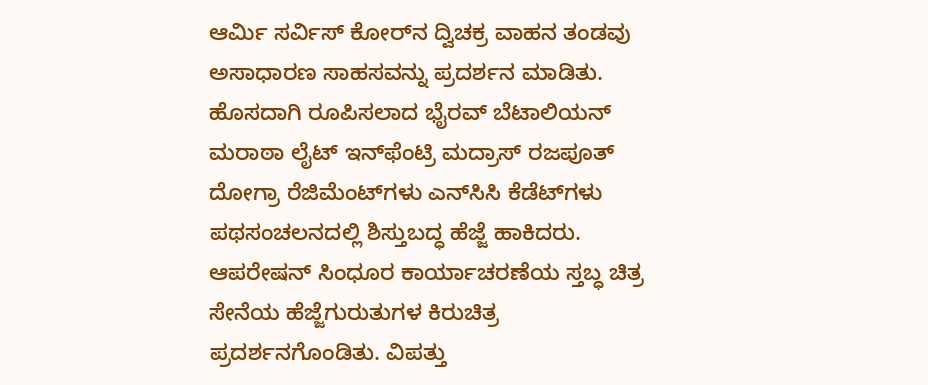ಆರ್ಮಿ ಸರ್ವಿಸ್ ಕೋರ್‌ನ ದ್ವಿಚಕ್ರ ವಾಹನ ತಂಡವು ಅಸಾಧಾರಣ ಸಾಹಸವನ್ನು ಪ್ರದರ್ಶನ ಮಾಡಿತು. ಹೊಸದಾಗಿ ರೂಪಿಸಲಾದ ಭೈರವ್‌ ಬೆಟಾಲಿಯನ್ ಮರಾಠಾ ಲೈಟ್ ಇನ್‌ಫೆಂಟ್ರಿ ಮದ್ರಾಸ್ ರಜಪೂತ್‌ ದೋಗ್ರಾ ರೆಜಿಮೆಂಟ್‌ಗಳು ಎನ್‌ಸಿಸಿ ಕೆಡೆಟ್‌ಗಳು ಪಥಸಂಚಲನದಲ್ಲಿ ಶಿಸ್ತುಬದ್ಧ ಹೆಜ್ಜೆ ಹಾಕಿದರು. ಆಪರೇಷನ್‌ ಸಿಂಧೂರ ಕಾರ್ಯಾಚರಣೆಯ ಸ್ತಬ್ಧ ಚಿತ್ರ ಸೇನೆಯ ಹೆಜ್ಜೆಗುರುತುಗಳ ಕಿರುಚಿತ್ರ ಪ್ರದರ್ಶನಗೊಂಡಿತು. ವಿಪತ್ತು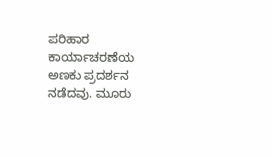ಪರಿಹಾರ ಕಾರ್ಯಾಚರಣೆಯ ಅಣಕು ಪ್ರದರ್ಶನ ನಡೆದವು. ಮೂರು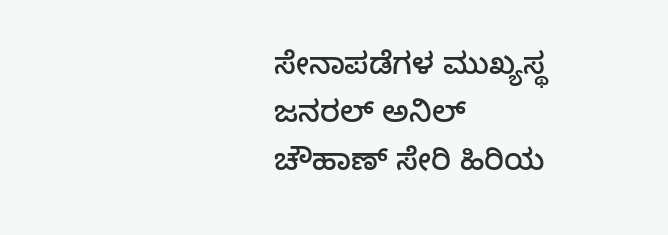ಸೇನಾಪಡೆಗಳ ಮುಖ್ಯಸ್ಥ ಜನರಲ್‌ ಅನಿಲ್‌ ಚೌಹಾಣ್ ಸೇರಿ ಹಿರಿಯ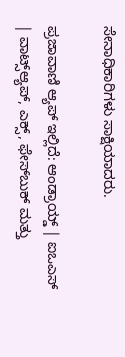ಸೇನಾಧಿಕಾರಿಗಳು ಸಾಕ್ಷಿಯಾದರು.

ಪ್ರಜಾವಾಣಿ ಆ್ಯಪ್ ಇಲ್ಲಿದೆ: ಆಂಡ್ರಾಯ್ಡ್ | ಐಒಎಸ್ | ವಾಟ್ಸ್ಆ್ಯಪ್, ಎಕ್ಸ್, ಫೇಸ್‌ಬುಕ್ ಮತ್ತು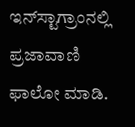ಇನ್‌ಸ್ಟಾಗ್ರಾಂನಲ್ಲಿ ಪ್ರಜಾವಾಣಿ ಫಾಲೋ ಮಾಡಿ.